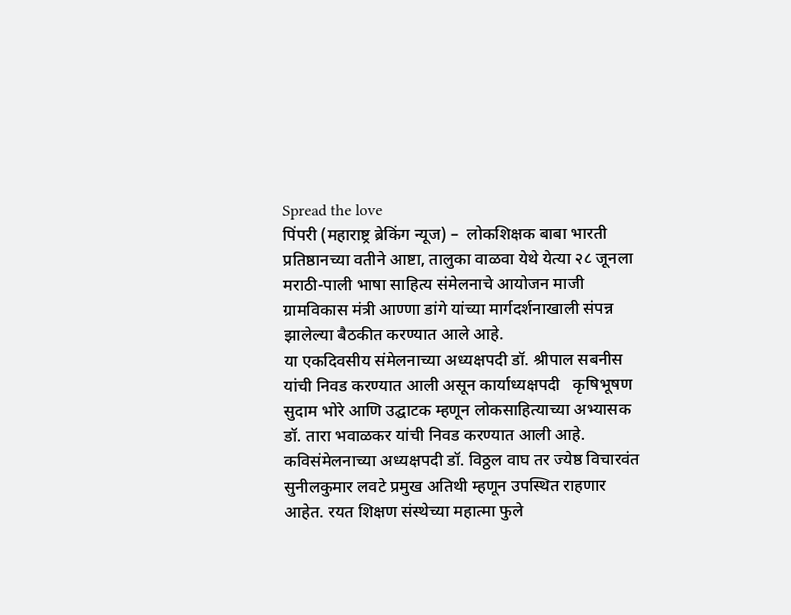Spread the love
पिंपरी (महाराष्ट्र ब्रेकिंग न्यूज) –  लोकशिक्षक बाबा भारती प्रतिष्ठानच्या वतीने आष्टा, तालुका वाळवा येथे येत्या २८ जूनला मराठी-पाली भाषा साहित्य संमेलनाचे आयोजन माजी ग्रामविकास मंत्री आण्णा डांगे यांच्या मार्गदर्शनाखाली संपन्न झालेल्या बैठकीत करण्यात आले आहे.
या एकदिवसीय संमेलनाच्या अध्यक्षपदी डॉ. श्रीपाल सबनीस यांची निवड करण्यात आली असून कार्याध्यक्षपदी   कृषिभूषण सुदाम भोरे आणि उद्घाटक म्हणून लोकसाहित्याच्या अभ्यासक डॉ. तारा भवाळकर यांची निवड करण्यात आली आहे. कविसंमेलनाच्या अध्यक्षपदी डॉ. विठ्ठल वाघ तर ज्येष्ठ विचारवंत  सुनीलकुमार लवटे प्रमुख अतिथी म्हणून उपस्थित राहणार आहेत. रयत शिक्षण संस्थेच्या महात्मा फुले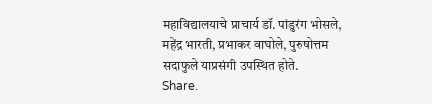महाविद्यालयाचे प्राचार्य डॉ. पांडुरंग भोसले, महेंद्र भारती, प्रभाकर वाघोले, पुरुषोत्तम सदाफुले याप्रसंगी उपस्थित होते.
Share.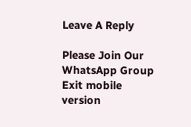Leave A Reply

Please Join Our WhatsApp Group
Exit mobile version